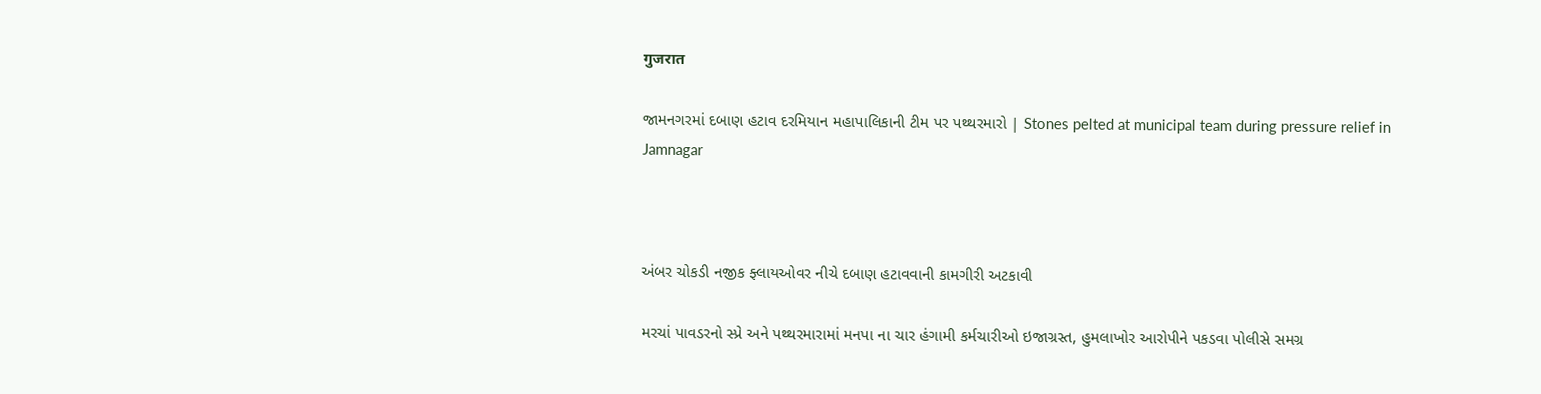गुजरात

જામનગરમાં દબાણ હટાવ દરમિયાન મહાપાલિકાની ટીમ પર પથ્થરમારો | Stones pelted at municipal team during pressure relief in Jamnagar



અંબર ચોકડી નજીક ફ્લાયઓવર નીચે દબાણ હટાવવાની કામગીરી અટકાવી

મરચાં પાવડરનો સ્પ્રે અને પથ્થરમારામાં મનપા ના ચાર હંગામી કર્મચારીઓ ઇજાગ્રસ્ત, હુમલાખોર આરોપીને પકડવા પોલીસે સમગ્ર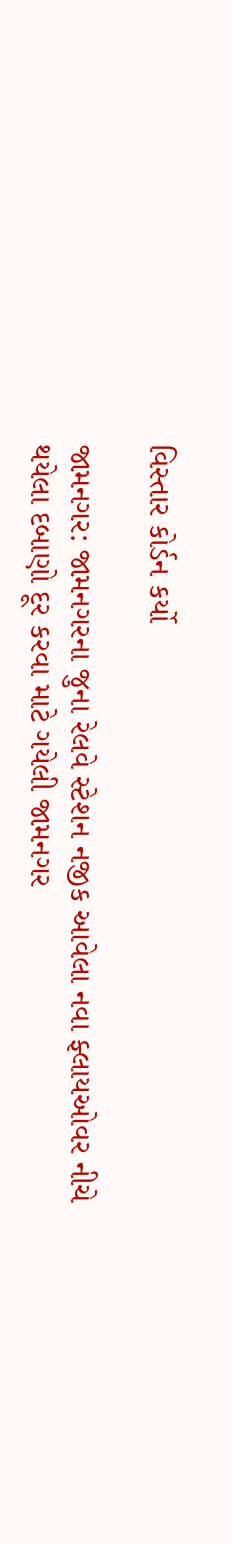વિસ્તાર કોર્ડન કર્યો

જામનગર: જામનગરના જુના રેલવે સ્ટેશન નજીક આવેલા નવા ફ્લાયઓવર નીચે થયેલા દબાણો દૂર કરવા માટે ગયેલી જામનગર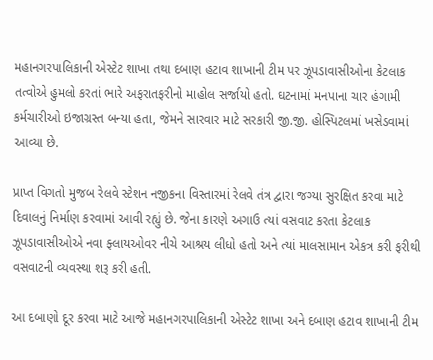મહાનગરપાલિકાની એસ્ટેટ શાખા તથા દબાણ હટાવ શાખાની ટીમ પર ઝૂપડાવાસીઓના કેટલાક તત્વોએ હુમલો કરતાં ભારે અફરાતફરીનો માહોલ સર્જાયો હતો. ઘટનામાં મનપાના ચાર હંગામી કર્મચારીઓ ઇજાગ્રસ્ત બન્યા હતા, જેમને સારવાર માટે સરકારી જી.જી. હોસ્પિટલમાં ખસેડવામાં આવ્યા છે.

પ્રાપ્ત વિગતો મુજબ રેલવે સ્ટેશન નજીકના વિસ્તારમાં રેલવે તંત્ર દ્વારા જગ્યા સુરક્ષિત કરવા માટે દિવાલનું નિર્માણ કરવામાં આવી રહ્યું છે. જેના કારણે અગાઉ ત્યાં વસવાટ કરતા કેટલાક ઝૂપડાવાસીઓએ નવા ફ્લાયઓવર નીચે આશ્રય લીધો હતો અને ત્યાં માલસામાન એકત્ર કરી ફરીથી વસવાટની વ્યવસ્થા શરૂ કરી હતી.

આ દબાણો દૂર કરવા માટે આજે મહાનગરપાલિકાની એસ્ટેટ શાખા અને દબાણ હટાવ શાખાની ટીમ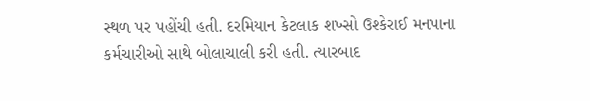સ્થળ પર પહોંચી હતી. દરમિયાન કેટલાક શખ્સો ઉશ્કેરાઈ મનપાના કર્મચારીઓ સાથે બોલાચાલી કરી હતી. ત્યારબાદ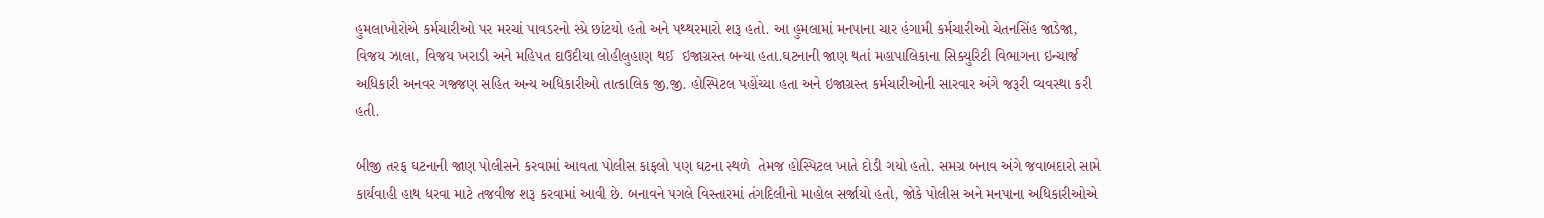હુમલાખોરોએ કર્મચારીઓ પર મરચાં પાવડરનો સ્પ્રે છાંટયો હતો અને પથ્થરમારો શરૂ હતો. આ હુમલામાં મનપાના ચાર હંગામી કર્મચારીઓ ચેતનસિંહ જાડેજા, વિજય ઝાલા, વિજય ખરાડી અને મહિપત દાઉદીયા લોહીલુહાણ થઈ  ઇજાગ્રસ્ત બન્યા હતા.ઘટનાની જાણ થતાં મહાપાલિકાના સિક્યુરિટી વિભાગના ઇન્ચાર્જ અધિકારી અનવર ગજ્જણ સહિત અન્ય અધિકારીઓ તાત્કાલિક જી.જી. હોસ્પિટલ પહોંચ્યા હતા અને ઇજાગ્રસ્ત કર્મચારીઓની સારવાર અંગે જરૂરી વ્યવસ્થા કરી હતી.

બીજી તરફ ઘટનાની જાણ પોલીસને કરવામાં આવતા પોલીસ કાફલો પણ ઘટના સ્થળે  તેમજ હોસ્પિટલ ખાતે દોડી ગયો હતો. સમગ્ર બનાવ અંગે જવાબદારો સામે કાર્યવાહી હાથ ધરવા માટે તજવીજ શરૂ કરવામાં આવી છે. બનાવને પગલે વિસ્તારમાં તંગદિલીનો માહોલ સર્જાયો હતો, જોકે પોલીસ અને મનપાના અધિકારીઓએ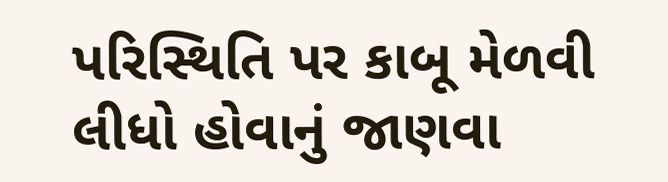પરિસ્થિતિ પર કાબૂ મેળવી લીધો હોવાનું જાણવા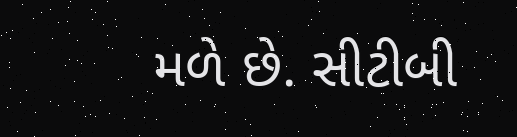મળે છે. સીટીબી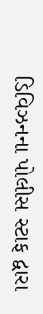ડિવિઝનના પોલીસ સ્ટાફ દ્વારા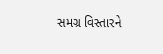સમગ્ર વિસ્તારને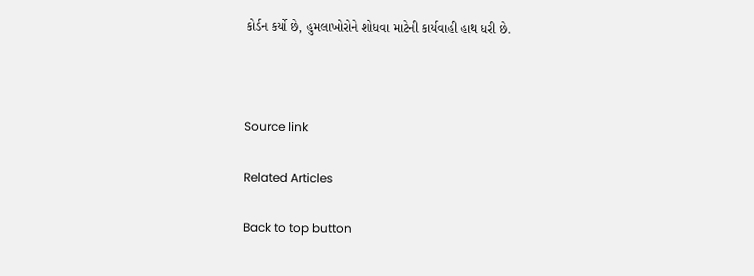કોર્ડન કર્યો છે, હુમલાખોરોને શોધવા માટેની કાર્યવાહી હાથ ધરી છે.



Source link

Related Articles

Back to top button